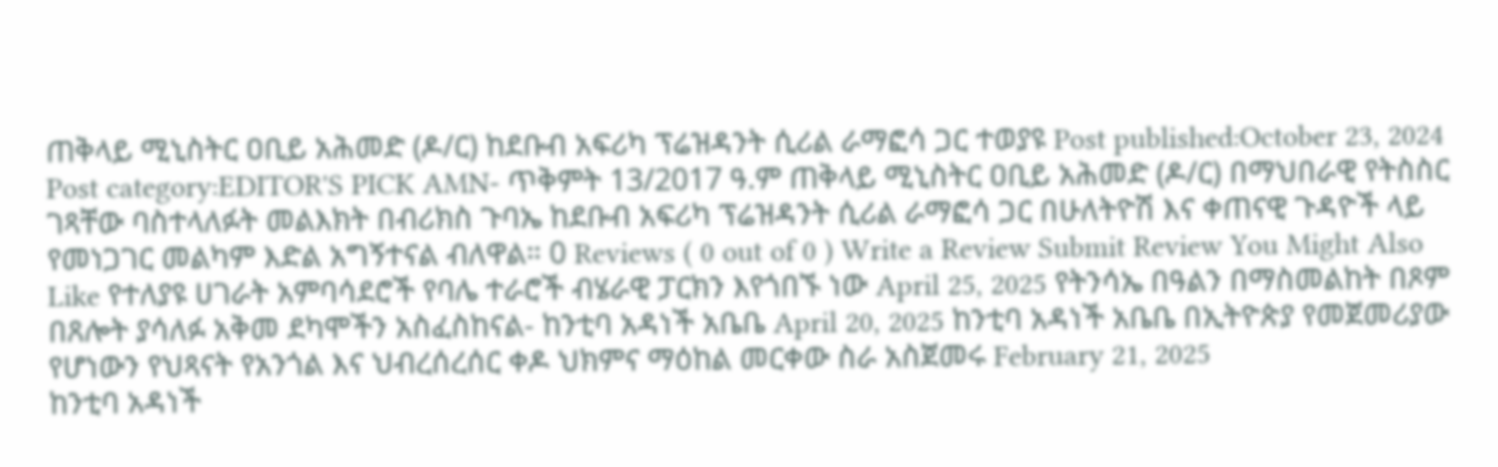ጠቅላይ ሚኒስትር ዐቢይ አሕመድ (ዶ/ር) ከደቡብ አፍሪካ ፕሬዝዳንት ሲሪል ራማፎሳ ጋር ተወያዩ Post published:October 23, 2024 Post category:EDITOR'S PICK AMN- ጥቅምት 13/2017 ዓ.ም ጠቅላይ ሚኒስትር ዐቢይ አሕመድ (ዶ/ር) በማህበራዊ የትስስር ገጻቸው ባስተላለፉት መልእክት በብሪክስ ጉባኤ ከደቡብ አፍሪካ ፕሬዝዳንት ሲሪል ራማፎሳ ጋር በሁለትዮሽ እና ቀጠናዊ ጉዳዮች ላይ የመነጋገር መልካም እድል አግኝተናል ብለዋል። 0 Reviews ( 0 out of 0 ) Write a Review Submit Review You Might Also Like የተለያዩ ሀገራት አምባሳደሮች የባሌ ተራሮች ብሄራዊ ፓርክን እየጎበኙ ነው April 25, 2025 የትንሳኤ በዓልን በማስመልከት በጾም በጸሎት ያሳለፉ አቅመ ደካሞችን አስፈስከናል- ከንቲባ አዳነች አቤቤ April 20, 2025 ከንቲባ አዳነች አቤቤ በኢትዮጵያ የመጀመሪያው የሆነውን የህጻናት የአንጎል እና ህብረሰረሰር ቀዶ ህክምና ማዕከል መርቀው ስራ አስጀመሩ February 21, 2025
ከንቲባ አዳነች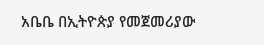አቤቤ በኢትዮጵያ የመጀመሪያው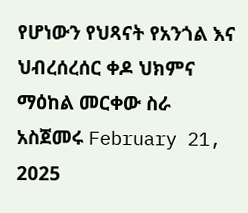የሆነውን የህጻናት የአንጎል እና ህብረሰረሰር ቀዶ ህክምና ማዕከል መርቀው ስራ አስጀመሩ February 21, 2025